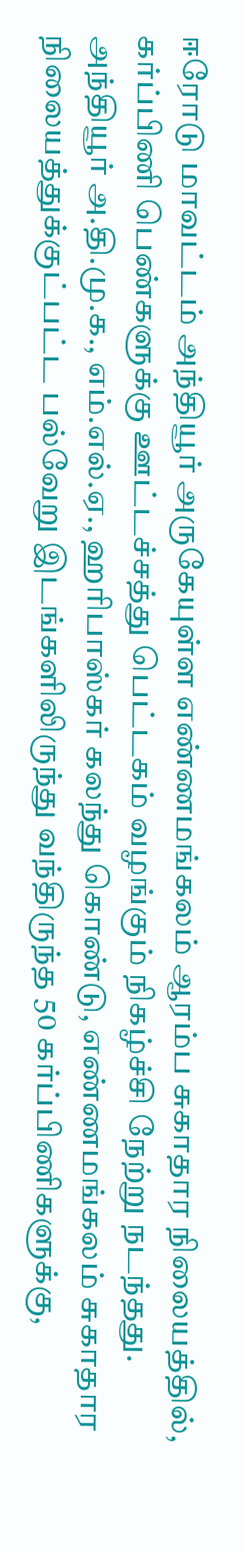ஈரோடு மாவட்டம் அந்தியூர் அருகேயுள்ள எண்ணமங்கலம் ஆரம்ப சுகாதார நிலையத்தில், கர்ப்பிணி பெண்களுக்கு ஊட்டச்சத்து பெட்டகம் வழங்கும் நிகழ்ச்சி நேற்று நடந்தது.
அந்தியூர் அ.தி.மு.க., எம்.எல்.ஏ., ஹரிபாஸ்கர் கலந்து கொண்டு, எண்ணமங்கலம் சுகாதார நிலையத்துக்குட்பட்ட பல்வேறு இடங்களிலிருந்து வந்திருந்த 50 கர்ப்பிணிகளுக்கு,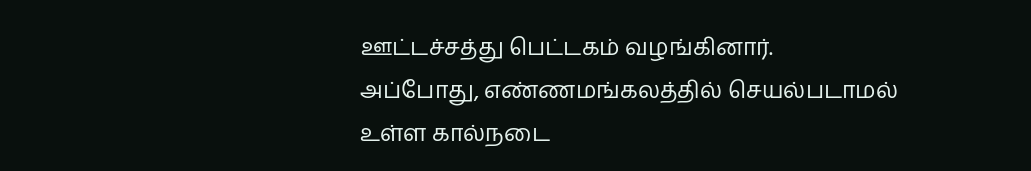ஊட்டச்சத்து பெட்டகம் வழங்கினார்.
அப்போது, எண்ணமங்கலத்தில் செயல்படாமல் உள்ள கால்நடை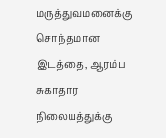மருத்துவமனைக்கு சொந்தமான இடத்தை, ஆரம்ப சுகாதார நிலையத்துக்கு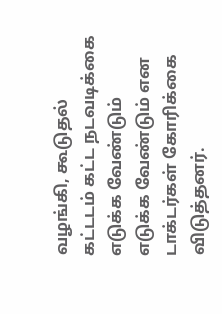வழங்கி, கூடுதல் கட்டடம் கட்ட நடவடிக்கை எடுக்க வேண்டும் எடுக்க வேண்டும் என டாக்டர்கள் கோரிக்கை விடுத்தனர்.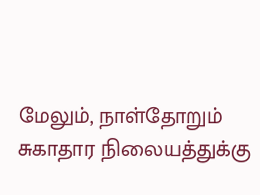மேலும், நாள்தோறும் சுகாதார நிலையத்துக்கு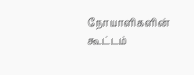நோயாளிகளின் கூட்டம்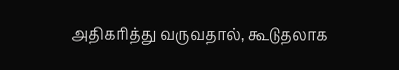அதிகரித்து வருவதால், கூடுதலாக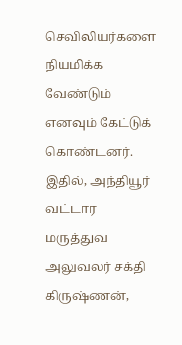செவிலியர்களை நியமிக்க வேண்டும் எனவும் கேட்டுக் கொண்டனர்.
இதில், அந்தியூர் வட்டார மருத்துவ அலுவலர் சக்தி கிருஷ்ணன்,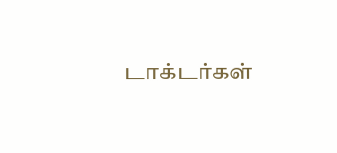டாக்டர்கள்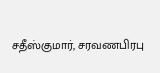சதீஸ்குமார், சரவணபிரபு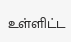உள்ளிட்ட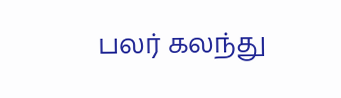பலர் கலந்து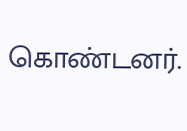கொண்டனர்.